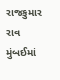રાજકુમાર રાવ મુંબઈમાં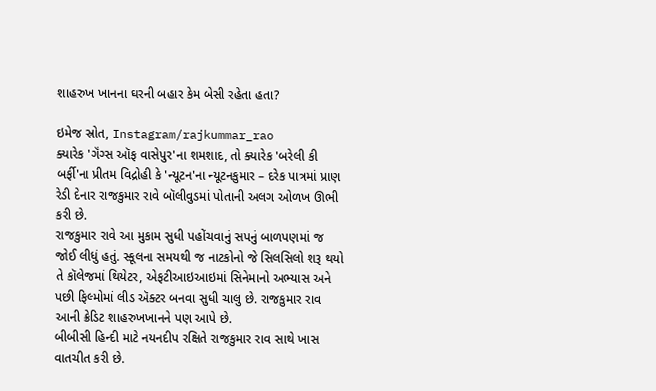શાહરુખ ખાનના ઘરની બહાર કેમ બેસી રહેતા હતા?

ઇમેજ સ્રોત, Instagram/rajkummar_rao
ક્યારેક 'ગૅંગ્સ ઑફ વાસેપુર'ના શમશાદ, તો ક્યારેક 'બરેલી કી બર્ફી'ના પ્રીતમ વિદ્રોહી કે 'ન્યૂટન'ના ન્યૂટનકુમાર – દરેક પાત્રમાં પ્રાણ રેડી દેનાર રાજકુમાર રાવે બૉલીવુડમાં પોતાની અલગ ઓળખ ઊભી કરી છે.
રાજકુમાર રાવે આ મુકામ સુધી પહોંચવાનું સપનું બાળપણમાં જ જોઈ લીધું હતું. સ્કૂલના સમયથી જ નાટકોનો જે સિલસિલો શરૂ થયો તે કૉલેજમાં થિયેટર, એફટીઆઇઆઇમાં સિનેમાનો અભ્યાસ અને પછી ફિલ્મોમાં લીડ ઍક્ટર બનવા સુધી ચાલુ છે. રાજકુમાર રાવ આની ક્રેડિટ શાહરુખખાનને પણ આપે છે.
બીબીસી હિન્દી માટે નયનદીપ રક્ષિતે રાજકુમાર રાવ સાથે ખાસ વાતચીત કરી છે.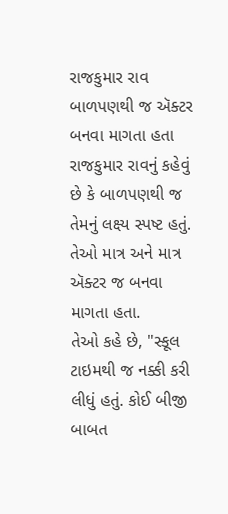રાજકુમાર રાવ બાળપણથી જ ઍક્ટર બનવા માગતા હતા
રાજકુમાર રાવનું કહેવું છે કે બાળપણથી જ તેમનું લક્ષ્ય સ્પષ્ટ હતું. તેઓ માત્ર અને માત્ર ઍક્ટર જ બનવા માગતા હતા.
તેઓ કહે છે, "સ્કૂલ ટાઇમથી જ નક્કી કરી લીધું હતું. કોઈ બીજી બાબત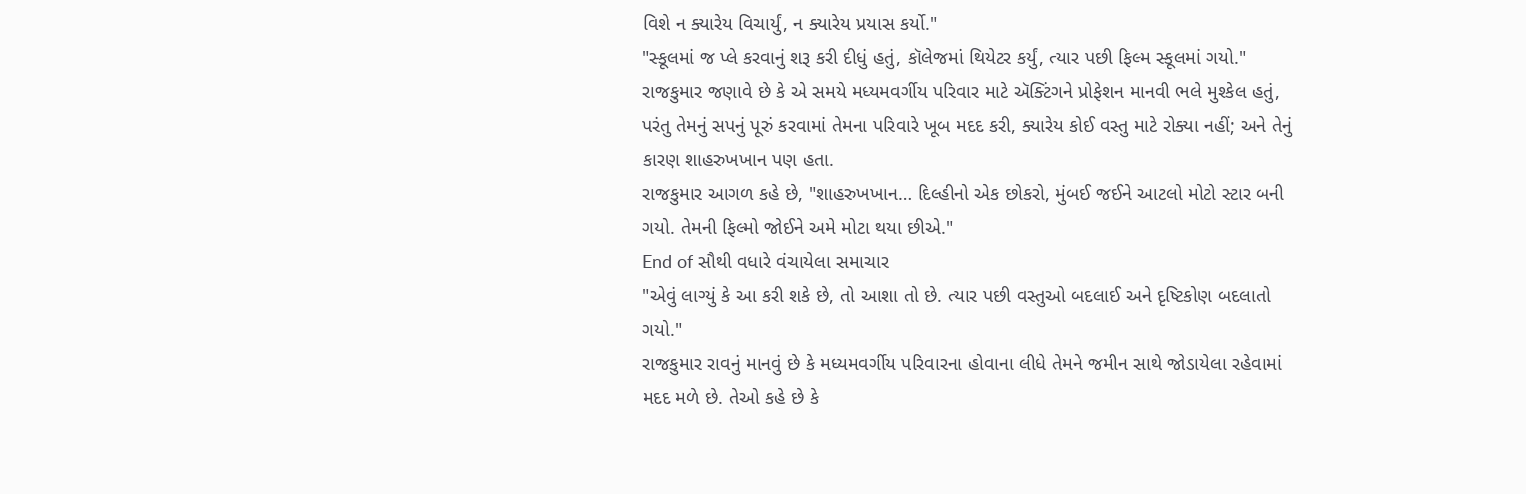વિશે ન ક્યારેય વિચાર્યું, ન ક્યારેય પ્રયાસ કર્યો."
"સ્કૂલમાં જ પ્લે કરવાનું શરૂ કરી દીધું હતું, કૉલેજમાં થિયેટર કર્યું, ત્યાર પછી ફિલ્મ સ્કૂલમાં ગયો."
રાજકુમાર જણાવે છે કે એ સમયે મધ્યમવર્ગીય પરિવાર માટે ઍક્ટિંગને પ્રોફેશન માનવી ભલે મુશ્કેલ હતું, પરંતુ તેમનું સપનું પૂરું કરવામાં તેમના પરિવારે ખૂબ મદદ કરી, ક્યારેય કોઈ વસ્તુ માટે રોક્યા નહીં; અને તેનું કારણ શાહરુખખાન પણ હતા.
રાજકુમાર આગળ કહે છે, "શાહરુખખાન… દિલ્હીનો એક છોકરો, મુંબઈ જઈને આટલો મોટો સ્ટાર બની ગયો. તેમની ફિલ્મો જોઈને અમે મોટા થયા છીએ."
End of સૌથી વધારે વંચાયેલા સમાચાર
"એવું લાગ્યું કે આ કરી શકે છે, તો આશા તો છે. ત્યાર પછી વસ્તુઓ બદલાઈ અને દૃષ્ટિકોણ બદલાતો ગયો."
રાજકુમાર રાવનું માનવું છે કે મધ્યમવર્ગીય પરિવારના હોવાના લીધે તેમને જમીન સાથે જોડાયેલા રહેવામાં મદદ મળે છે. તેઓ કહે છે કે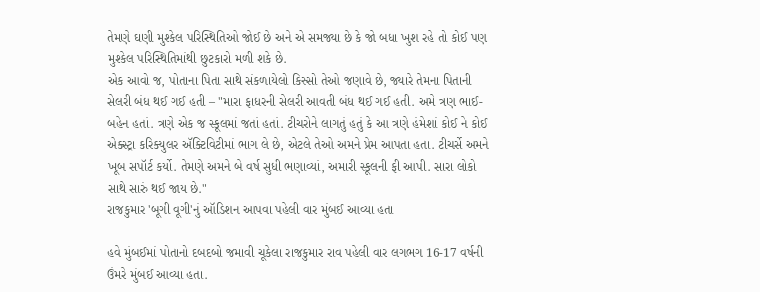તેમણે ઘણી મુશ્કેલ પરિસ્થિતિઓ જોઈ છે અને એ સમજ્યા છે કે જો બધા ખુશ રહે તો કોઈ પણ મુશ્કેલ પરિસ્થિતિમાંથી છુટકારો મળી શકે છે.
એક આવો જ, પોતાના પિતા સાથે સંકળાયેલો કિસ્સો તેઓ જણાવે છે, જ્યારે તેમના પિતાની સેલરી બંધ થઈ ગઈ હતી – "મારા ફાધરની સેલરી આવતી બંધ થઈ ગઈ હતી. અમે ત્રણ ભાઈ-બહેન હતાં. ત્રણે એક જ સ્કૂલમાં જતાં હતાં. ટીચરોને લાગતું હતું કે આ ત્રણે હંમેશાં કોઈ ને કોઈ એક્સ્ટ્રા કરિક્યુલર ઍક્ટિવિટીમાં ભાગ લે છે, એટલે તેઓ અમને પ્રેમ આપતા હતા. ટીચર્સે અમને ખૂબ સપૉર્ટ કર્યો. તેમણે અમને બે વર્ષ સુધી ભણાવ્યાં, અમારી સ્કૂલની ફી આપી. સારા લોકો સાથે સારું થઈ જાય છે."
રાજકુમાર 'બૂગી વૂગી'નું ઑડિશન આપવા પહેલી વાર મુંબઈ આવ્યા હતા

હવે મુંબઈમાં પોતાનો દબદબો જમાવી ચૂકેલા રાજકુમાર રાવ પહેલી વાર લગભગ 16-17 વર્ષની ઉંમરે મુંબઈ આવ્યા હતા.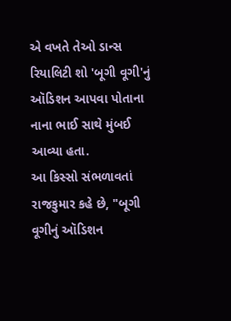એ વખતે તેઓ ડાન્સ રિયાલિટી શો 'બૂગી વૂગી'નું ઑડિશન આપવા પોતાના નાના ભાઈ સાથે મુંબઈ આવ્યા હતા.
આ કિસ્સો સંભળાવતાં રાજકુમાર કહે છે, "બૂગી વૂગીનું ઑડિશન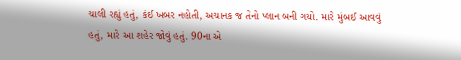ચાલી રહ્યું હતું, કંઈ ખબર નહોતી, અચાનક જ તેનો પ્લાન બની ગયો. મારે મુંબઈ આવવું હતું, મારે આ શહેર જોવું હતું. 90ના એ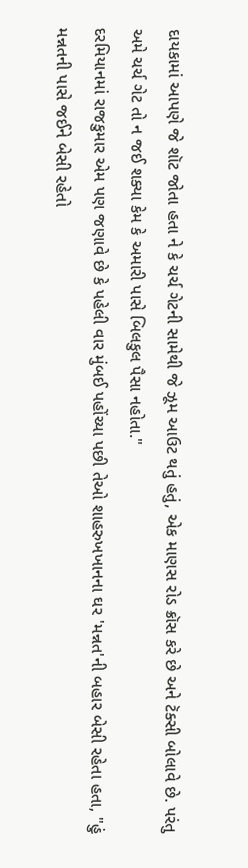દાયકામાં આપણે જે શૉટ જોતા હતા ને કે ચર્ચ ગેટની સામેથી જે ઝૂમ આઉટ થતું હતું, એક માણસ રોડ ક્રૉસ કરે છે અને ટૅક્સી બોલાવે છે. પરંતુ અમે ચર્ચ ગેટ તો ન જઈ શક્યા કેમ કે અમારી પાસે બિલકુલ પૈસા નહોતા."
દરમિયાનમાં રાજકુમાર એમ પણ જણાવે છે કે પહેલી વાર મુંબઈ પહોંચ્યા પછી તેઓ શાહરુખખાનના ઘર 'મન્નત'ની બહાર બેસી રહેતા હતા, "હું મન્નતની પાસે જઈને બેસી રહેતો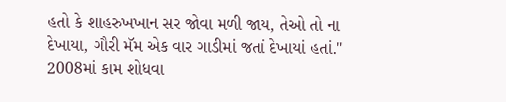હતો કે શાહરુખખાન સર જોવા મળી જાય, તેઓ તો ના દેખાયા, ગૌરી મૅમ એક વાર ગાડીમાં જતાં દેખાયાં હતાં."
2008માં કામ શોધવા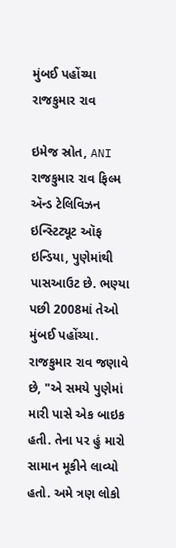મુંબઈ પહોંચ્યા રાજકુમાર રાવ

ઇમેજ સ્રોત, ANI
રાજકુમાર રાવ ફિલ્મ ઍન્ડ ટેલિવિઝન ઇન્સ્ટિટ્યૂટ ઑફ ઇન્ડિયા, પુણેમાંથી પાસઆઉટ છે. ભણ્યા પછી 2008માં તેઓ મુંબઈ પહોંચ્યા.
રાજકુમાર રાવ જણાવે છે, "એ સમયે પુણેમાં મારી પાસે એક બાઇક હતી. તેના પર હું મારો સામાન મૂકીને લાવ્યો હતો. અમે ત્રણ લોકો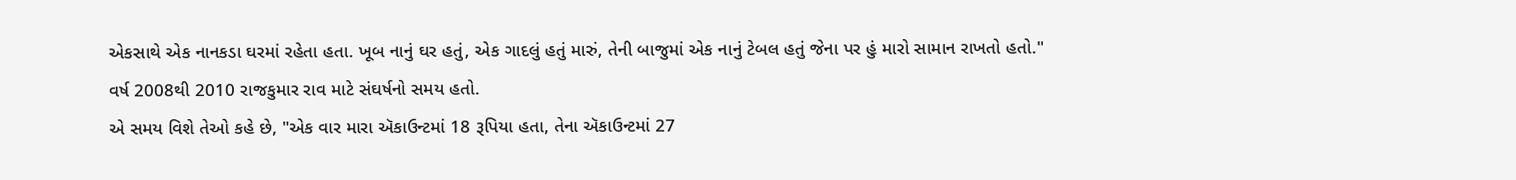એકસાથે એક નાનકડા ઘરમાં રહેતા હતા. ખૂબ નાનું ઘર હતું, એક ગાદલું હતું મારું, તેની બાજુમાં એક નાનું ટેબલ હતું જેના પર હું મારો સામાન રાખતો હતો."
વર્ષ 2008થી 2010 રાજકુમાર રાવ માટે સંઘર્ષનો સમય હતો.
એ સમય વિશે તેઓ કહે છે, "એક વાર મારા ઍકાઉન્ટમાં 18 રૂપિયા હતા, તેના ઍકાઉન્ટમાં 27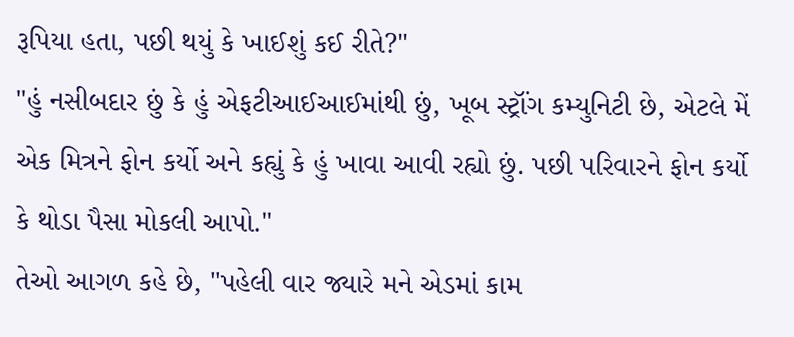રૂપિયા હતા, પછી થયું કે ખાઈશું કઈ રીતે?"
"હું નસીબદાર છું કે હું એફટીઆઈઆઈમાંથી છું, ખૂબ સ્ટ્રૉંગ કમ્યુનિટી છે, એટલે મેં એક મિત્રને ફોન કર્યો અને કહ્યું કે હું ખાવા આવી રહ્યો છું. પછી પરિવારને ફોન કર્યો કે થોડા પૈસા મોકલી આપો."
તેઓ આગળ કહે છે, "પહેલી વાર જ્યારે મને એડમાં કામ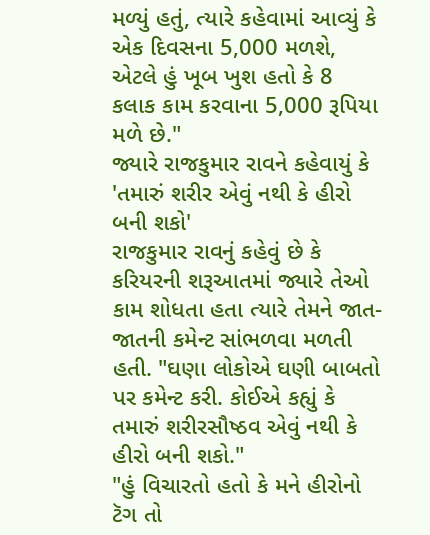મળ્યું હતું, ત્યારે કહેવામાં આવ્યું કે એક દિવસના 5,000 મળશે, એટલે હું ખૂબ ખુશ હતો કે 8 કલાક કામ કરવાના 5,000 રૂપિયા મળે છે."
જ્યારે રાજકુમાર રાવને કહેવાયું કે 'તમારું શરીર એવું નથી કે હીરો બની શકો'
રાજકુમાર રાવનું કહેવું છે કે કરિયરની શરૂઆતમાં જ્યારે તેઓ કામ શોધતા હતા ત્યારે તેમને જાત-જાતની કમેન્ટ સાંભળવા મળતી હતી. "ઘણા લોકોએ ઘણી બાબતો પર કમેન્ટ કરી. કોઈએ કહ્યું કે તમારું શરીરસૌષ્ઠવ એવું નથી કે હીરો બની શકો."
"હું વિચારતો હતો કે મને હીરોનો ટૅગ તો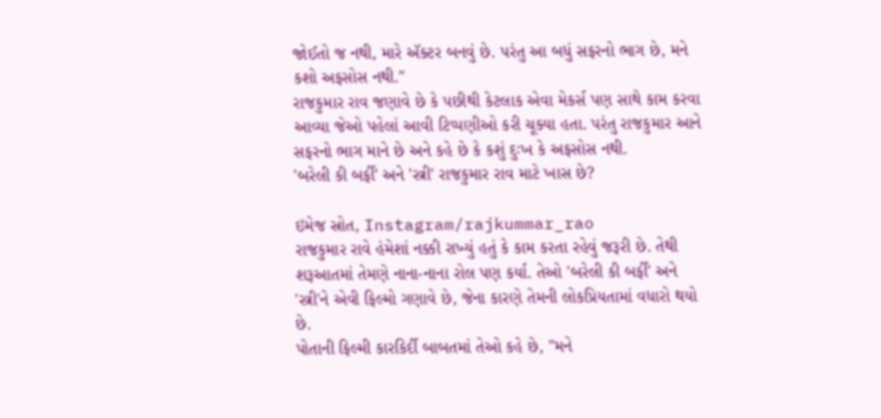જોઈતો જ નથી, મારે ઍક્ટર બનવું છે. પરંતુ આ બધું સફરનો ભાગ છે, મને કશો અફસોસ નથી."
રાજકુમાર રાવ જણાવે છે કે પછીથી કેટલાક એવા મેકર્સ પણ સાથે કામ કરવા આવ્યા જેઓ પહેલાં આવી ટિપ્પણીઓ કરી ચૂક્યા હતા. પરંતુ રાજકુમાર આને સફરનો ભાગ માને છે અને કહે છે કે કશું દુઃખ કે અફસોસ નથી.
'બરેલી કી બર્ફી' અને 'સ્ત્રી' રાજકુમાર રાવ માટે ખાસ છે?

ઇમેજ સ્રોત, Instagram/rajkummar_rao
રાજકુમાર રાવે હંમેશાં નક્કી રાખ્યું હતું કે કામ કરતા રહેવું જરૂરી છે. તેથી શરૂઆતમાં તેમણે નાના-નાના રોલ પણ કર્યા. તેઓ 'બરેલી કી બર્ફી' અને 'સ્ત્રી'ને એવી ફિલ્મો ગણાવે છે, જેના કારણે તેમની લોકપ્રિયતામાં વધારો થયો છે.
પોતાની ફિલ્મી કારકિર્દી બાબતમાં તેઓ કહે છે, "મને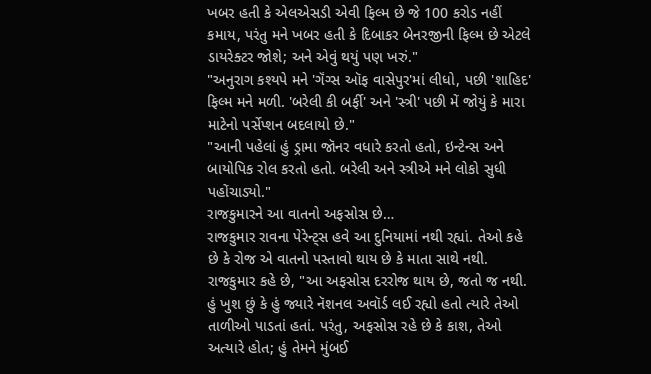ખબર હતી કે એલએસડી એવી ફિલ્મ છે જે 100 કરોડ નહીં કમાય, પરંતુ મને ખબર હતી કે દિબાકર બેનરજીની ફિલ્મ છે એટલે ડાયરેક્ટર જોશે; અને એવું થયું પણ ખરું."
"અનુરાગ કશ્યપે મને 'ગૅંગ્સ ઑફ વાસેપુર'માં લીધો, પછી 'શાહિદ' ફિલ્મ મને મળી. 'બરેલી કી બર્ફી' અને 'સ્ત્રી' પછી મેં જોયું કે મારા માટેનો પર્સેપ્શન બદલાયો છે."
"આની પહેલાં હું ડ્રામા જૉનર વધારે કરતો હતો, ઇન્ટેન્સ અને બાયોપિક રોલ કરતો હતો. બરેલી અને સ્ત્રીએ મને લોકો સુધી પહોંચાડ્યો."
રાજકુમારને આ વાતનો અફસોસ છે…
રાજકુમાર રાવના પેરેન્ટ્સ હવે આ દુનિયામાં નથી રહ્યાં. તેઓ કહે છે કે રોજ એ વાતનો પસ્તાવો થાય છે કે માતા સાથે નથી.
રાજકુમાર કહે છે, "આ અફસોસ દરરોજ થાય છે, જતો જ નથી. હું ખુશ છું કે હું જ્યારે નૅશનલ અવૉર્ડ લઈ રહ્યો હતો ત્યારે તેઓ તાળીઓ પાડતાં હતાં. પરંતુ, અફસોસ રહે છે કે કાશ, તેઓ અત્યારે હોત; હું તેમને મુંબઈ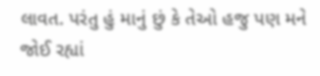લાવત. પરંતુ હું માનું છું કે તેઓ હજુ પણ મને જોઈ રહ્યાં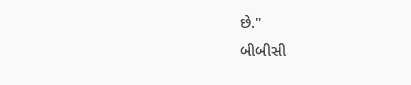છે."
બીબીસી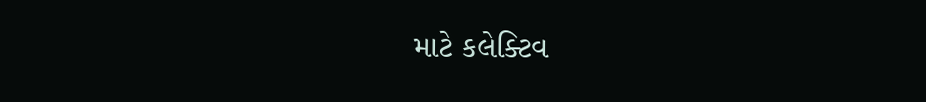માટે કલેક્ટિવ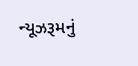ન્યૂઝરૂમનું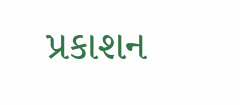પ્રકાશન